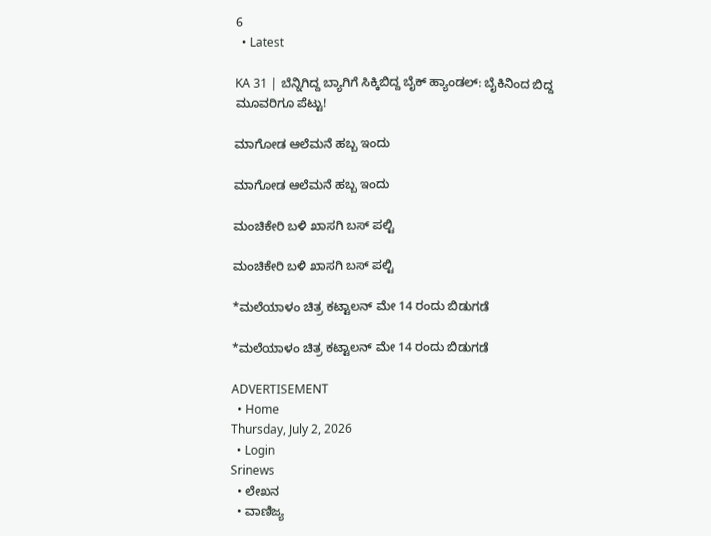6
  • Latest

KA 31 | ಬೆನ್ನಿಗಿದ್ದ ಬ್ಯಾಗಿಗೆ ಸಿಕ್ಕಿಬಿದ್ದ ಬೈಕ್ ಹ್ಯಾಂಡಲ್: ಬೈಕಿನಿಂದ ಬಿದ್ದ ಮೂವರಿಗೂ ಪೆಟ್ಟು!

ಮಾಗೋಡ ಆಲೆಮನೆ ಹಬ್ಬ ಇಂದು

ಮಾಗೋಡ ಆಲೆಮನೆ ಹಬ್ಬ ಇಂದು

ಮಂಚಿಕೇರಿ‌ ಬಳಿ ಖಾಸಗಿ ಬಸ್ ಪಲ್ಟಿ

ಮಂಚಿಕೇರಿ‌ ಬಳಿ ಖಾಸಗಿ ಬಸ್ ಪಲ್ಟಿ

*ಮಲೆಯಾಳಂ ಚಿತ್ರ ಕಟ್ಟಾಲನ್ ಮೇ 14 ರಂದು ಬಿಡುಗಡೆ

*ಮಲೆಯಾಳಂ ಚಿತ್ರ ಕಟ್ಟಾಲನ್ ಮೇ 14 ರಂದು ಬಿಡುಗಡೆ

ADVERTISEMENT
  • Home
Thursday, July 2, 2026
  • Login
Srinews
  • ಲೇಖನ
  • ವಾಣಿಜ್ಯ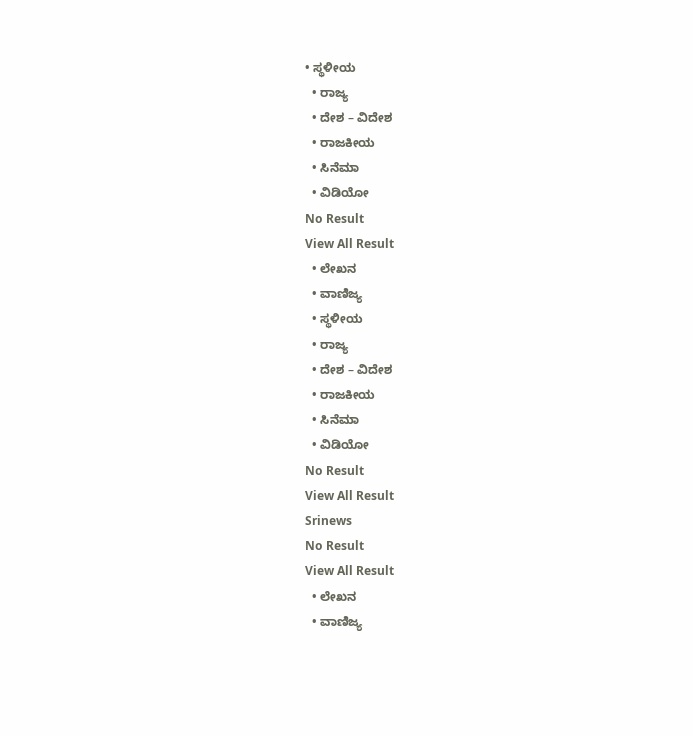• ಸ್ಥಳೀಯ
  • ರಾಜ್ಯ
  • ದೇಶ – ವಿದೇಶ
  • ರಾಜಕೀಯ
  • ಸಿನೆಮಾ
  • ವಿಡಿಯೋ
No Result
View All Result
  • ಲೇಖನ
  • ವಾಣಿಜ್ಯ
  • ಸ್ಥಳೀಯ
  • ರಾಜ್ಯ
  • ದೇಶ – ವಿದೇಶ
  • ರಾಜಕೀಯ
  • ಸಿನೆಮಾ
  • ವಿಡಿಯೋ
No Result
View All Result
Srinews
No Result
View All Result
  • ಲೇಖನ
  • ವಾಣಿಜ್ಯ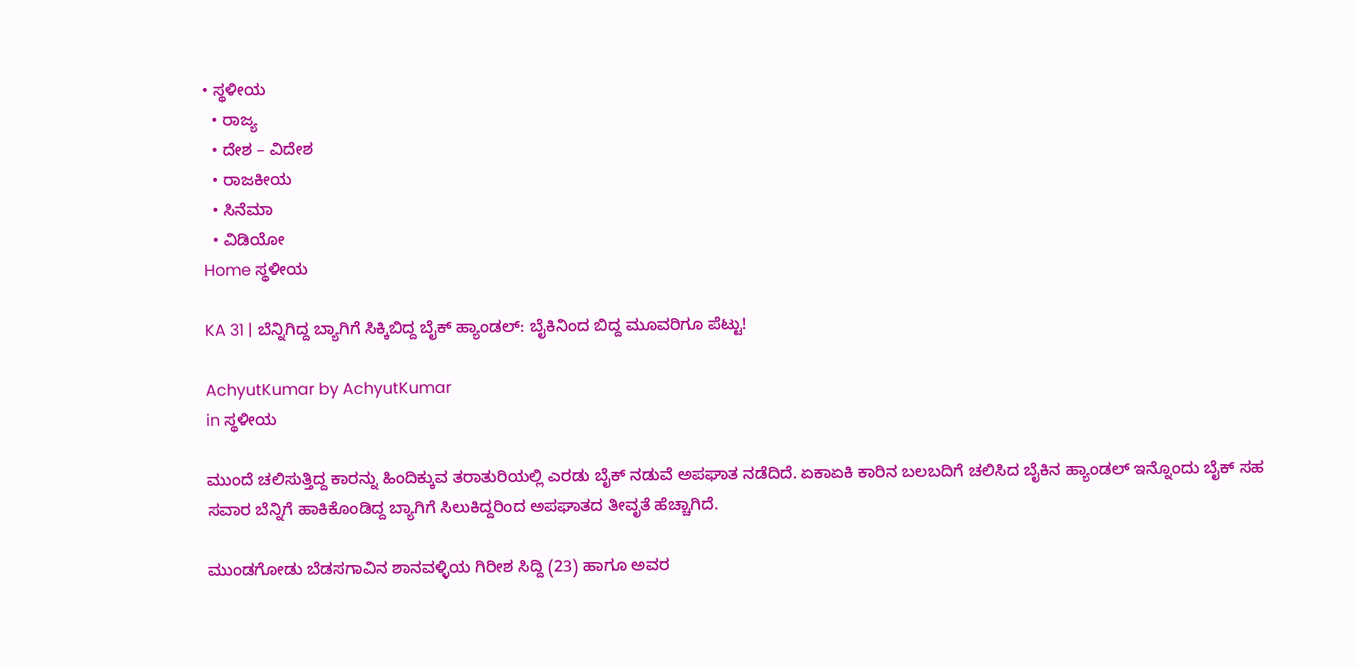• ಸ್ಥಳೀಯ
  • ರಾಜ್ಯ
  • ದೇಶ – ವಿದೇಶ
  • ರಾಜಕೀಯ
  • ಸಿನೆಮಾ
  • ವಿಡಿಯೋ
Home ಸ್ಥಳೀಯ

KA 31 | ಬೆನ್ನಿಗಿದ್ದ ಬ್ಯಾಗಿಗೆ ಸಿಕ್ಕಿಬಿದ್ದ ಬೈಕ್ ಹ್ಯಾಂಡಲ್: ಬೈಕಿನಿಂದ ಬಿದ್ದ ಮೂವರಿಗೂ ಪೆಟ್ಟು!

AchyutKumar by AchyutKumar
in ಸ್ಥಳೀಯ

ಮುಂದೆ ಚಲಿಸುತ್ತಿದ್ದ ಕಾರನ್ನು ಹಿಂದಿಕ್ಕುವ ತರಾತುರಿಯಲ್ಲಿ ಎರಡು ಬೈಕ್ ನಡುವೆ ಅಪಘಾತ ನಡೆದಿದೆ. ಏಕಾಏಕಿ ಕಾರಿನ ಬಲಬದಿಗೆ ಚಲಿಸಿದ ಬೈಕಿನ ಹ್ಯಾಂಡಲ್ ಇನ್ನೊಂದು ಬೈಕ್ ಸಹ ಸವಾರ ಬೆನ್ನಿಗೆ ಹಾಕಿಕೊಂಡಿದ್ದ ಬ್ಯಾಗಿಗೆ ಸಿಲುಕಿದ್ದರಿಂದ ಅಪಘಾತದ ತೀವೃತೆ ಹೆಚ್ಚಾಗಿದೆ.

ಮುಂಡಗೋಡು ಬೆಡಸಗಾವಿನ ಶಾನವಳ್ಳಿಯ ಗಿರೀಶ ಸಿದ್ದಿ (23) ಹಾಗೂ ಅವರ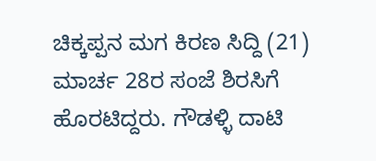ಚಿಕ್ಕಪ್ಪನ ಮಗ ಕಿರಣ ಸಿದ್ದಿ (21) ಮಾರ್ಚ 28ರ ಸಂಜೆ ಶಿರಸಿಗೆ ಹೊರಟಿದ್ದರು. ಗೌಡಳ್ಳಿ ದಾಟಿ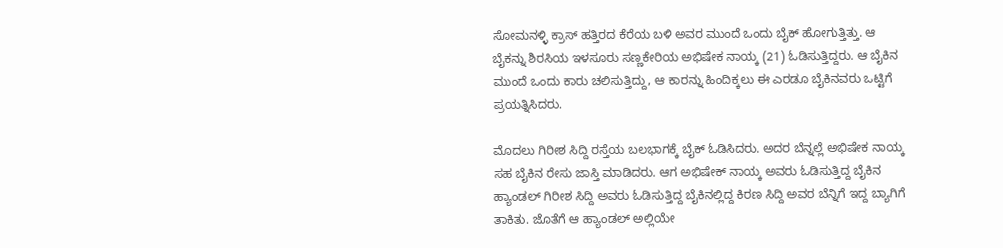ಸೋಮನಳ್ಳಿ ಕ್ರಾಸ್ ಹತ್ತಿರದ ಕೆರೆಯ ಬಳಿ ಅವರ ಮುಂದೆ ಒಂದು ಬೈಕ್ ಹೋಗುತ್ತಿತ್ತು. ಆ ಬೈಕನ್ನು ಶಿರಸಿಯ ಇಳಸೂರು ಸಣ್ಣಕೇರಿಯ ಅಭಿಷೇಕ ನಾಯ್ಕ (21) ಓಡಿಸುತ್ತಿದ್ದರು. ಆ ಬೈಕಿನ ಮುಂದೆ ಒಂದು ಕಾರು ಚಲಿಸುತ್ತಿದ್ದು, ಆ ಕಾರನ್ನು ಹಿಂದಿಕ್ಕಲು ಈ ಎರಡೂ ಬೈಕಿನವರು ಒಟ್ಟಿಗೆ ಪ್ರಯತ್ನಿಸಿದರು.

ಮೊದಲು ಗಿರೀಶ ಸಿದ್ದಿ ರಸ್ತೆಯ ಬಲಭಾಗಕ್ಕೆ ಬೈಕ್ ಓಡಿಸಿದರು. ಅದರ ಬೆನ್ನಲ್ಲೆ ಅಭಿಷೇಕ ನಾಯ್ಕ ಸಹ ಬೈಕಿನ ರೇಸು ಜಾಸ್ತಿ ಮಾಡಿದರು. ಆಗ ಅಭಿಷೇಕ್ ನಾಯ್ಕ ಅವರು ಓಡಿಸುತ್ತಿದ್ದ ಬೈಕಿನ ಹ್ಯಾಂಡಲ್ ಗಿರೀಶ ಸಿದ್ದಿ ಅವರು ಓಡಿಸುತ್ತಿದ್ದ ಬೈಕಿನಲ್ಲಿದ್ದ ಕಿರಣ ಸಿದ್ದಿ ಅವರ ಬೆನ್ನಿಗೆ ಇದ್ದ ಬ್ಯಾಗಿಗೆ ತಾಕಿತು. ಜೊತೆಗೆ ಆ ಹ್ಯಾಂಡಲ್ ಅಲ್ಲಿಯೇ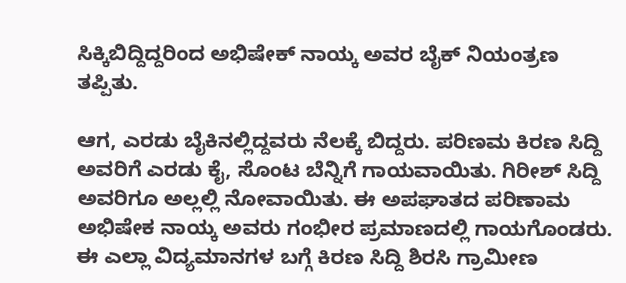ಸಿಕ್ಕಿಬಿದ್ದಿದ್ದರಿಂದ ಅಭಿಷೇಕ್ ನಾಯ್ಕ ಅವರ ಬೈಕ್ ನಿಯಂತ್ರಣ ತಪ್ಪಿತು.

ಆಗ, ಎರಡು ಬೈಕಿನಲ್ಲಿದ್ದವರು ನೆಲಕ್ಕೆ ಬಿದ್ದರು. ಪರಿಣಮ ಕಿರಣ ಸಿದ್ದಿ ಅವರಿಗೆ ಎರಡು ಕೈ, ಸೊಂಟ ಬೆನ್ನಿಗೆ ಗಾಯವಾಯಿತು. ಗಿರೀಶ್ ಸಿದ್ದಿ ಅವರಿಗೂ ಅಲ್ಲಲ್ಲಿ ನೋವಾಯಿತು. ಈ ಅಪಘಾತದ ಪರಿಣಾಮ ಅಭಿಷೇಕ ನಾಯ್ಕ ಅವರು ಗಂಭೀರ ಪ್ರಮಾಣದಲ್ಲಿ ಗಾಯಗೊಂಡರು. ಈ ಎಲ್ಲಾ ವಿದ್ಯಮಾನಗಳ ಬಗ್ಗೆ ಕಿರಣ ಸಿದ್ದಿ ಶಿರಸಿ ಗ್ರಾಮೀಣ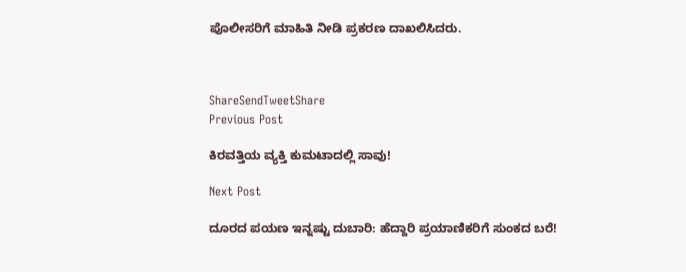ಪೊಲೀಸರಿಗೆ ಮಾಹಿತಿ ನೀಡಿ ಪ್ರಕರಣ ದಾಖಲಿಸಿದರು.



ShareSendTweetShare
Previous Post

ಕಿರವತ್ತಿಯ ವ್ಯಕ್ತಿ ಕುಮಟಾದಲ್ಲಿ ಸಾವು!

Next Post

ದೂರದ ಪಯಣ ಇನ್ನಷ್ಟು ದುಬಾರಿ: ಹೆದ್ದಾರಿ ಪ್ರಯಾಣಿಕರಿಗೆ ಸುಂಕದ ಬರೆ!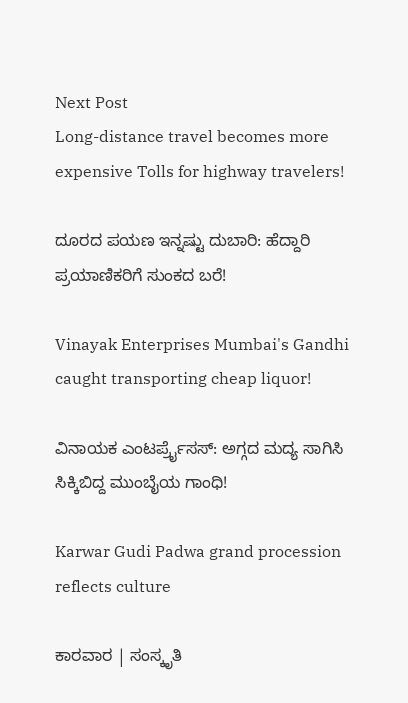Next Post
Long-distance travel becomes more expensive Tolls for highway travelers!

ದೂರದ ಪಯಣ ಇನ್ನಷ್ಟು ದುಬಾರಿ: ಹೆದ್ದಾರಿ ಪ್ರಯಾಣಿಕರಿಗೆ ಸುಂಕದ ಬರೆ!

Vinayak Enterprises Mumbai's Gandhi caught transporting cheap liquor!

ವಿನಾಯಕ ಎಂಟರ್ಪ್ರೈಸಸ್: ಅಗ್ಗದ ಮದ್ಯ ಸಾಗಿಸಿ ಸಿಕ್ಕಿಬಿದ್ದ ಮುಂಬೈಯ ಗಾಂಧಿ!

Karwar Gudi Padwa grand procession reflects culture

ಕಾರವಾರ | ಸಂಸ್ಕೃತಿ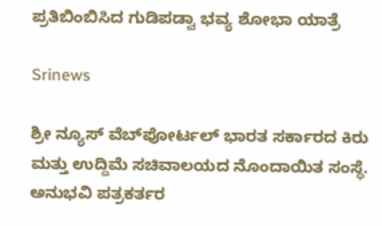ಪ್ರತಿಬಿಂಬಿಸಿದ ಗುಡಿಪಡ್ವಾ ಭವ್ಯ ಶೋಭಾ ಯಾತ್ರೆ

Srinews

ಶ್ರೀ ನ್ಯೂಸ್ ವೆಬ್‌ಪೋರ್ಟಲ್ ಭಾರತ ಸರ್ಕಾರದ ಕಿರು ಮತ್ತು ಉದ್ದಿಮೆ ಸಚಿವಾಲಯದ ನೊಂದಾಯಿತ ಸಂಸ್ಥೆ. ಅನುಭವಿ ಪತ್ರಕರ್ತರ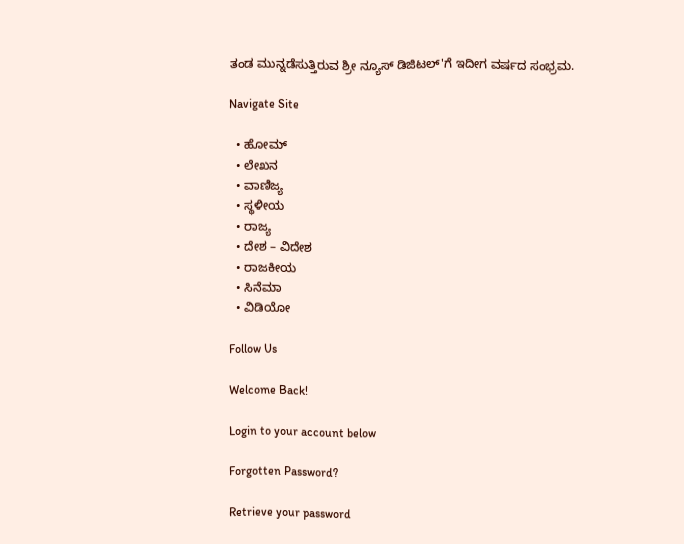ತಂಡ ಮುನ್ನಡೆಸುತ್ತಿರುವ ಶ್ರೀ ನ್ಯೂಸ್ ಡಿಜಿಟಲ್'ಗೆ ಇದೀಗ ವರ್ಷದ ಸಂಭ್ರಮ.

Navigate Site

  • ಹೋಮ್
  • ಲೇಖನ
  • ವಾಣಿಜ್ಯ
  • ಸ್ಥಳೀಯ
  • ರಾಜ್ಯ
  • ದೇಶ – ವಿದೇಶ
  • ರಾಜಕೀಯ
  • ಸಿನೆಮಾ
  • ವಿಡಿಯೋ

Follow Us

Welcome Back!

Login to your account below

Forgotten Password?

Retrieve your password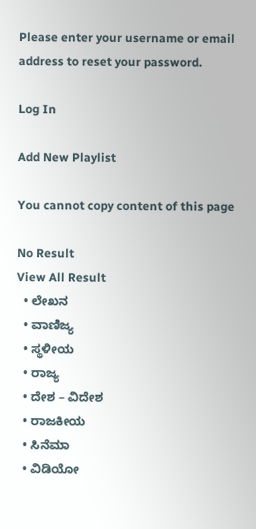Please enter your username or email address to reset your password.

Log In

Add New Playlist

You cannot copy content of this page

No Result
View All Result
  • ಲೇಖನ
  • ವಾಣಿಜ್ಯ
  • ಸ್ಥಳೀಯ
  • ರಾಜ್ಯ
  • ದೇಶ – ವಿದೇಶ
  • ರಾಜಕೀಯ
  • ಸಿನೆಮಾ
  • ವಿಡಿಯೋ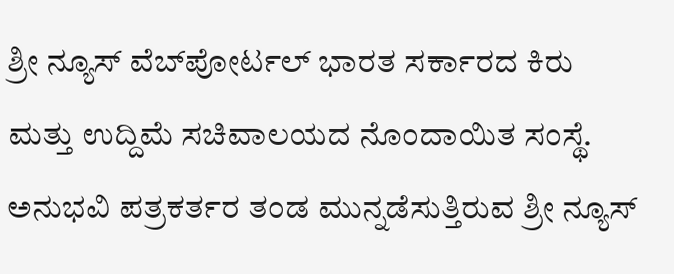ಶ್ರೀ ನ್ಯೂಸ್ ವೆಬ್‌ಪೋರ್ಟಲ್ ಭಾರತ ಸರ್ಕಾರದ ಕಿರು ಮತ್ತು ಉದ್ದಿಮೆ ಸಚಿವಾಲಯದ ನೊಂದಾಯಿತ ಸಂಸ್ಥೆ. ಅನುಭವಿ ಪತ್ರಕರ್ತರ ತಂಡ ಮುನ್ನಡೆಸುತ್ತಿರುವ ಶ್ರೀ ನ್ಯೂಸ್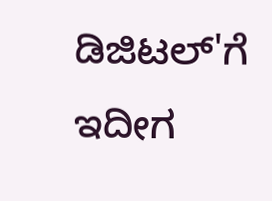ಡಿಜಿಟಲ್'ಗೆ ಇದೀಗ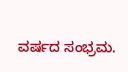ವರ್ಷದ ಸಂಭ್ರಮ.